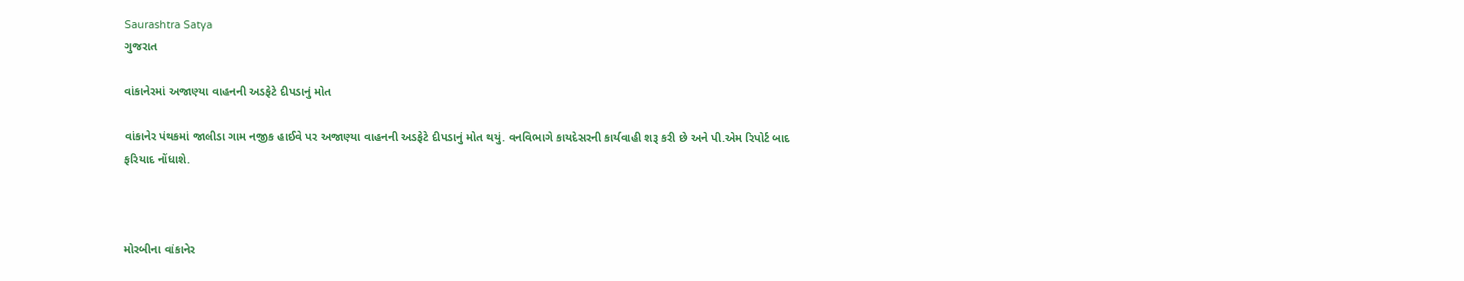Saurashtra Satya
ગુજરાત

વાંકાનેરમાં અજાણ્યા વાહનની અડફેટે દીપડાનું મોત

વાંકાનેર પંથકમાં જાલીડા ગામ નજીક હાઈવે પર અજાણ્યા વાહનની અડફેટે દીપડાનું મોત થયું. વનવિભાગે કાયદેસરની કાર્યવાહી શરૂ કરી છે અને પી.એમ રિપોર્ટ બાદ ફરિયાદ નોંધાશે.



મોરબીના વાંકાનેર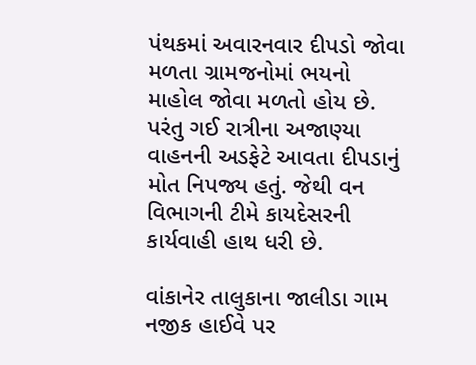પંથકમાં અવારનવાર દીપડો જોવા મળતા ગ્રામજનોમાં ભયનો માહોલ જોવા મળતો હોય છે. પરંતુ ગઈ રાત્રીના અજાણ્યા વાહનની અડફેટે આવતા દીપડાનું મોત નિપજ્ય હતું. જેથી વન વિભાગની ટીમે કાયદેસરની કાર્યવાહી હાથ ધરી છે.

વાંકાનેર તાલુકાના જાલીડા ગામ નજીક હાઈવે પર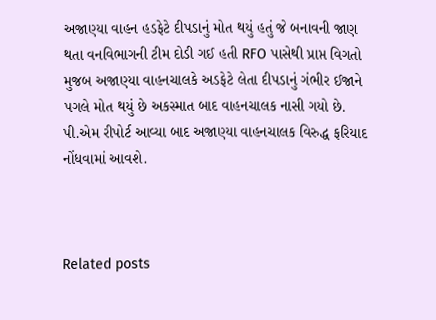અજાણ્યા વાહન હડફેટે દીપડાનું મોત થયું હતું જે બનાવની જાણ થતા વનવિભાગની ટીમ દોડી ગઈ હતી RFO પાસેથી પ્રાપ્ત વિગતો મુજબ અજાણ્યા વાહનચાલકે અડફેટે લેતા દીપડાનું ગંભીર ઈજાને પગલે મોત થયું છે અકસ્માત બાદ વાહનચાલક નાસી ગયો છે. પી.એમ રીપોર્ટ આવ્યા બાદ અજાણ્યા વાહનચાલક વિરુદ્ધ ફરિયાદ નોંધવામાં આવશે.



Related posts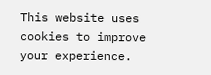This website uses cookies to improve your experience.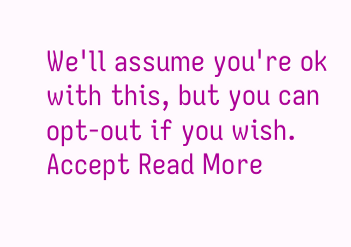We'll assume you're ok with this, but you can opt-out if you wish. Accept Read More